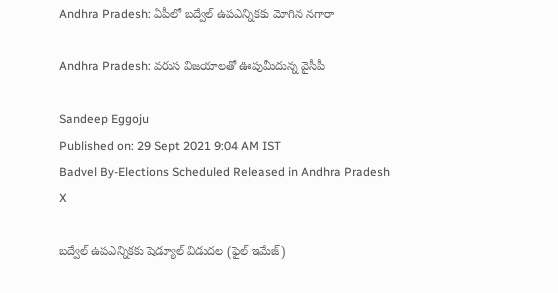Andhra Pradesh: ఏపీలో బద్వేల్‌ ఉపఎన్నికకు మోగిన నగారా

Andhra Pradesh: వరుస విజయాలతో ఊపుమీదున్న వైసీపీ

Sandeep Eggoju
Published on: 29 Sept 2021 9:04 AM IST
Badvel By-Elections Scheduled Released in Andhra Pradesh
X

బద్వేల్ ఉపఎన్నికకు షెడ్యూల్ విడుదల (ఫైల్ ఇమేజ్)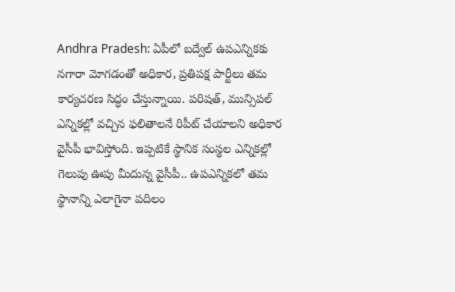Andhra Pradesh: ఏపీలో బద్వేల్‌ ఉపఎన్నికకు నగారా మోగడంతో అధికార, ప్రతిపక్ష పార్టీలు తమ కార్యచరణ సిద్ధం చేస్తున్నాయి. పరిషత్, మున్సిపల్‌ ఎన్నికల్లో వచ్చిన ఫలితాలనే రిపీట్‌ చేయాలని అధికార వైసీపీ భావిస్తోంది. ఇప్పటికే స్థానిక సంస్థల ఎన్నికల్లో గెలుపు ఊపు మీదున్న వైసీపీ.. ఉపఎన్నికలో తమ స్థానాన్ని ఎలాగైనా పదిలం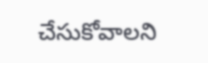చేసుకోవాలని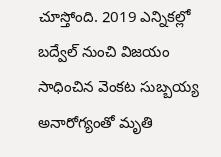చూస్తోంది. 2019 ఎన్నికల్లో బద్వేల్ నుంచి విజయం సాధించిన వెంకట సుబ్బయ్య అనారోగ్యంతో మృతి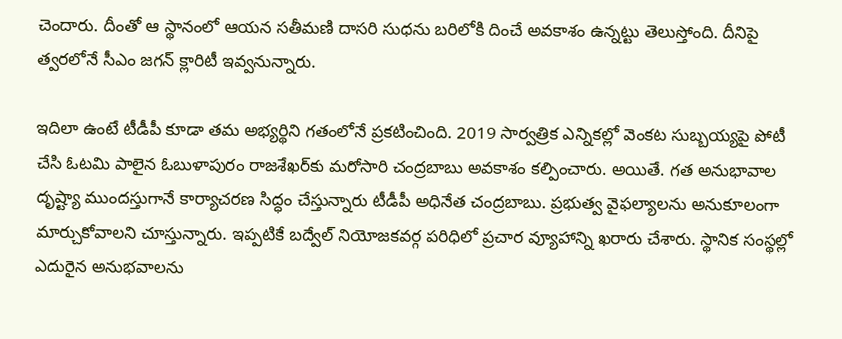చెందారు. దీంతో ఆ స్థానంలో ఆయన సతీమణి దాసరి సుధను బరిలోకి దించే అవకాశం ఉన్నట్టు తెలుస్తోంది. దీనిపై త్వరలోనే సీఎం జగన్‌ క్లారిటీ ఇవ్వనున్నారు.

ఇదిలా ఉంటే టీడీపీ కూడా తమ అభ్యర్థిని గతంలోనే ప్రకటించింది. 2019 సార్వత్రిక ఎన్నికల్లో వెంకట సుబ్బయ్యపై పోటీ చేసి ఓటమి పాలైన ఓబుళాపురం రాజశేఖర్‌కు మరోసారి చంద్రబాబు అవకాశం కల్పించారు. అయితే. గత అనుభావాల దృష్ట్యా ముందస్తుగానే కార్యాచరణ సిద్ధం చేస్తున్నారు టీడీపీ అధినేత చంద్రబాబు. ప్రభుత్వ వైఫల్యాలను అనుకూలంగా మార్చుకోవాలని చూస్తున్నారు. ఇప్పటికే బద్వేల్‌ నియోజకవర్గ పరిధిలో ప్రచార వ్యూహాన్ని ఖ‌రారు చేశారు. స్థానిక సంస్థల్లో ఎదురైన అనుభవాలను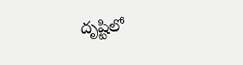దృష్టిలో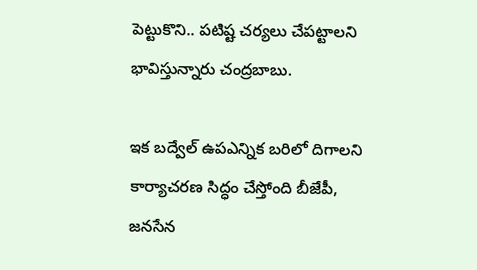పెట్టుకొని.. పటిష్ట చర్యలు చేపట్టాలని భావిస్తున్నారు చంద్రబాబు.

ఇక బద్వేల్ ఉపఎన్నిక బరిలో దిగాలని కార్యాచరణ సిద్ధం చేస్తోంది బీజేపీ, జనసేన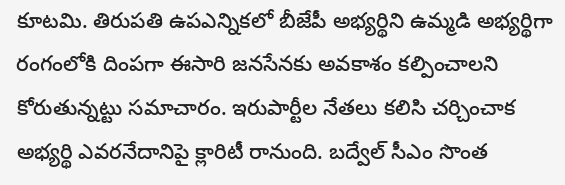కూటమి. తిరుపతి ఉపఎన్నికలో బీజేపీ అభ్యర్థిని ఉమ్మడి అభ్యర్థిగా రంగంలోకి దింపగా ఈసారి జనసేనకు అవకాశం కల్పించాలని కోరుతున్నట్టు సమాచారం. ఇరుపార్టీల నేతలు కలిసి చర్చించాక అభ్యర్థి ఎవరనేదానిపై క్లారిటీ రానుంది. బద్వేల్ సీఎం సొంత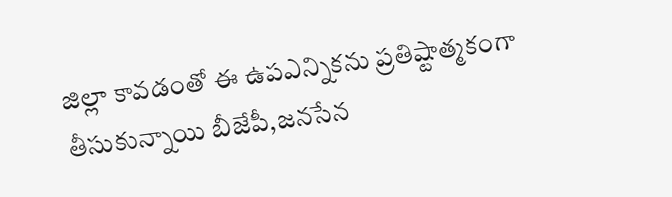జిల్లా కావడంతో ఈ ఉపఎన్నికను ప్రతిష్టాత్మకంగా తీసుకున్నాయి బీజేపీ,జనసేన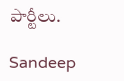పార్టీలు.

Sandeep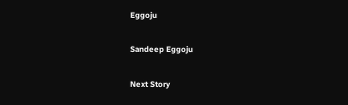Eggoju

Sandeep Eggoju

Next Story